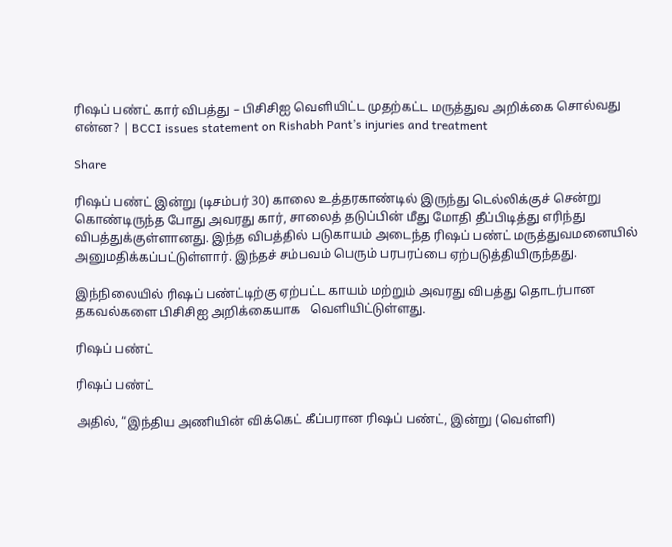ரிஷப் பண்ட் கார் விபத்து – பிசிசிஐ வெளியிட்ட முதற்கட்ட மருத்துவ அறிக்கை சொல்வது என்ன? | BCCI issues statement on Rishabh Pant’s injuries and treatment

Share

ரிஷப் பண்ட் இன்று (டிசம்பர் 30) காலை உத்தரகாண்டில் இருந்து டெல்லிக்குச் சென்று கொண்டிருந்த போது அவரது கார், சாலைத் தடுப்பின் மீது மோதி தீப்பிடித்து எரிந்து விபத்துக்குள்ளானது. இந்த விபத்தில் படுகாயம் அடைந்த ரிஷப் பண்ட் மருத்துவமனையில் அனுமதிக்கப்பட்டுள்ளார். இந்தச் சம்பவம் பெரும் பரபரப்பை ஏற்படுத்தியிருந்தது.

இந்நிலையில் ரிஷப் பண்ட்டிற்கு ஏற்பட்ட காயம் மற்றும் அவரது விபத்து தொடர்பான தகவல்களை பிசிசிஐ அறிக்கையாக   வெளியிட்டுள்ளது.

ரிஷப் பண்ட்

ரிஷப் பண்ட்

அதில், “இந்திய அணியின் விக்கெட் கீப்பரான ரிஷப் பண்ட், இன்று (வெள்ளி)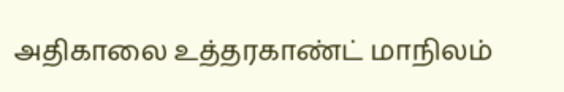அதிகாலை உத்தரகாண்ட் மாநிலம்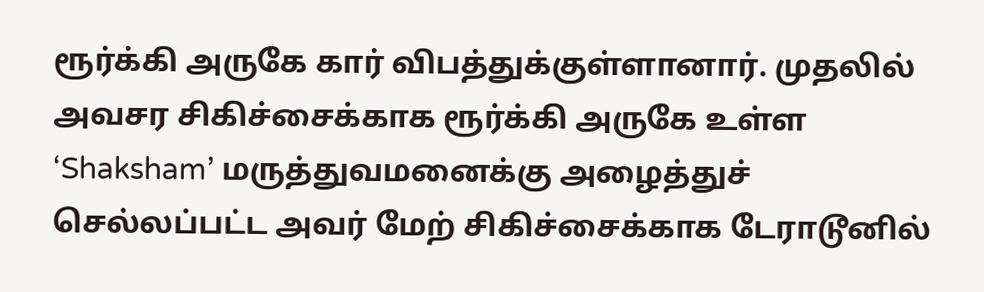ரூர்க்கி அருகே கார் விபத்துக்குள்ளானார். முதலில் அவசர சிகிச்சைக்காக ரூர்க்கி அருகே உள்ள ‘Shaksham’ மருத்துவமனைக்கு அழைத்துச்  செல்லப்பட்ட அவர் மேற் சிகிச்சைக்காக டேராடூனில்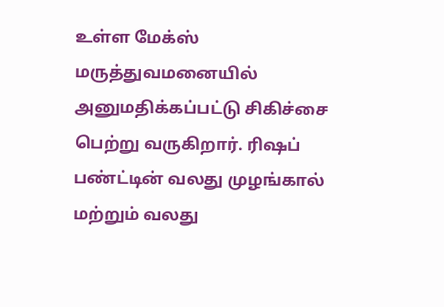உள்ள மேக்ஸ் மருத்துவமனையில் அனுமதிக்கப்பட்டு சிகிச்சை பெற்று வருகிறார். ரிஷப் பண்ட்டின் வலது முழங்கால் மற்றும் வலது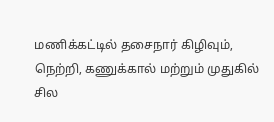மணிக்கட்டில் தசைநார் கிழிவும், நெற்றி, கணுக்கால் மற்றும் முதுகில் சில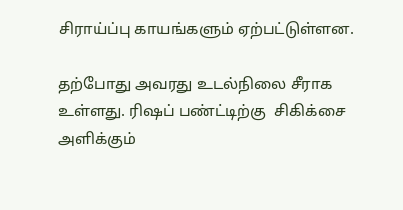சிராய்ப்பு காயங்களும் ஏற்பட்டுள்ளன.

தற்போது அவரது உடல்நிலை சீராக உள்ளது. ரிஷப் பண்ட்டிற்கு  சிகிக்சை அளிக்கும்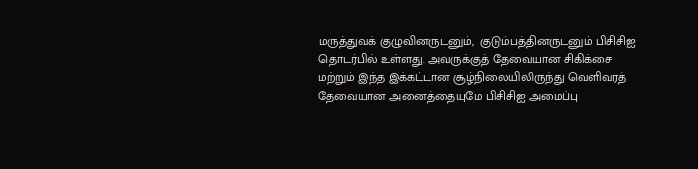மருத்துவக் குழுவினருடனும்,  குடும்பத்தினருடனும் பிசிசிஐ தொடர்பில் உள்ளது. அவருக்குத் தேவையான சிகிக்சை மற்றும் இந்த இக்கட்டான சூழ்நிலையிலிருந்து வெளிவரத் தேவையான அனைத்தையுமே பிசிசிஐ அமைப்பு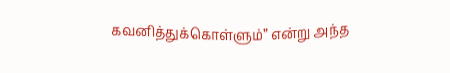கவனித்துக்கொள்ளும்” என்று அந்த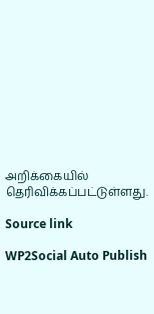அறிக்கையில் தெரிவிக்கப்பட்டுள்ளது.

Source link

WP2Social Auto Publish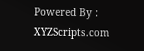Powered By : XYZScripts.com